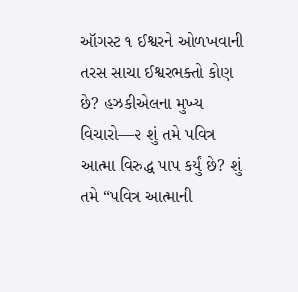ઑગસ્ટ ૧ ઈશ્વરને ઓળખવાની તરસ સાચા ઈશ્વરભક્તો કોણ છે? હઝકીએલના મુખ્ય વિચારો—૨ શું તમે પવિત્ર આત્મા વિરુદ્ધ પાપ કર્યું છે? શું તમે “પવિત્ર આત્માની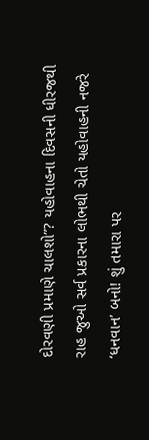દોરવણી પ્રમાણે ચાલશો”? યહોવાહના દિવસની ધીરજથી રાહ જુઓ સર્વ પ્રકારના લોભથી ચેતો યહોવાહની નજરે ‘ધનવાન’ બનો! શું તમારા પર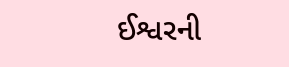ઈશ્વરની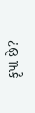કૃપા છે?